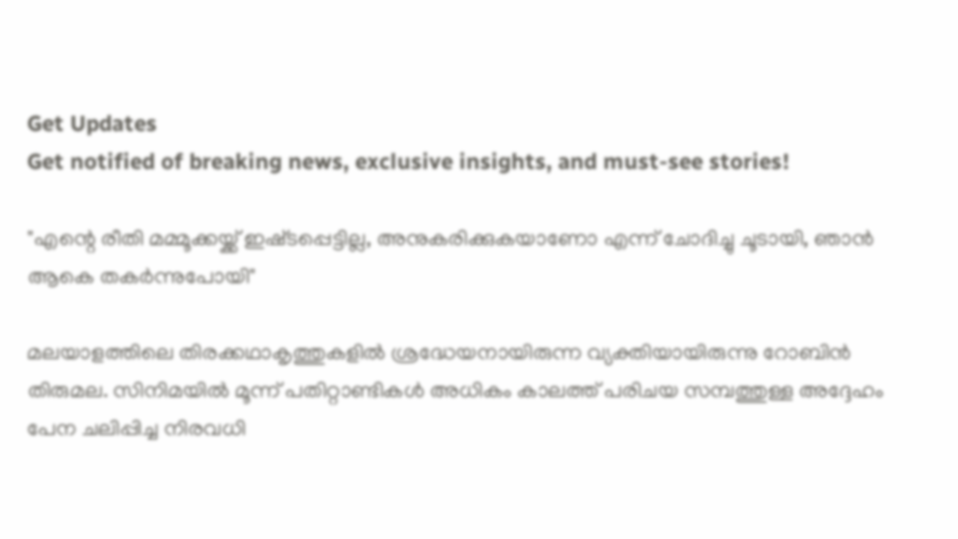Get Updates
Get notified of breaking news, exclusive insights, and must-see stories!

"എന്റെ രീതി മമ്മൂക്കയ്ക്ക് ഇഷ്‌ടപ്പെട്ടില്ല, അനുകരിക്കുകയാണോ എന്ന് ചോദിച്ചു ചൂടായി, ഞാൻ ആകെ തകർന്നുപോയി"

മലയാളത്തിലെ തിരക്കഥാകൃത്തുകളിൽ ശ്രദ്ധേയനായിരുന്ന വ്യക്തിയായിരുന്നു റോബിൻ തിരുമല. സിനിമയിൽ മൂന്ന് പതിറ്റാണ്ടികൾ അധികം കാലത്ത് പരിചയ സമ്പത്തുള്ള അദ്ദേഹം പേന ചലിപ്പിച്ച നിരവധി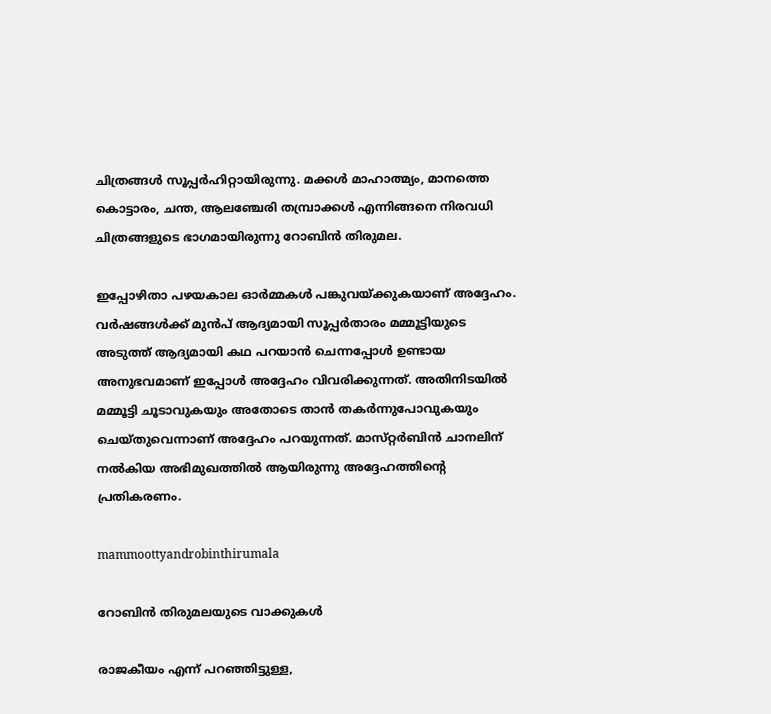ചിത്രങ്ങൾ സൂപ്പർഹിറ്റായിരുന്നു. മക്കൾ മാഹാത്മ്യം, മാനത്തെ കൊട്ടാരം, ചന്ത, ആലഞ്ചേരി തമ്പ്രാക്കൾ എന്നിങ്ങനെ നിരവധി ചിത്രങ്ങളുടെ ഭാഗമായിരുന്നു റോബിൻ തിരുമല.

ഇപ്പോഴിതാ പഴയകാല ഓർമ്മകൾ പങ്കുവയ്ക്കുകയാണ് അദ്ദേഹം. വർഷങ്ങൾക്ക് മുൻപ് ആദ്യമായി സൂപ്പർതാരം മമ്മൂട്ടിയുടെ അടുത്ത് ആദ്യമായി കഥ പറയാൻ ചെന്നപ്പോൾ ഉണ്ടായ അനുഭവമാണ് ഇപ്പോൾ അദ്ദേഹം വിവരിക്കുന്നത്. അതിനിടയിൽ മമ്മൂട്ടി ചൂടാവുകയും അതോടെ താൻ തകർന്നുപോവുകയും ചെയ്‌തുവെന്നാണ് അദ്ദേഹം പറയുന്നത്. മാസ്‌റ്റർബിൻ ചാനലിന് നൽകിയ അഭിമുഖത്തിൽ ആയിരുന്നു അദ്ദേഹത്തിന്റെ പ്രതികരണം.

mammoottyandrobinthirumala

റോബിൻ തിരുമലയുടെ വാക്കുകൾ

രാജകീയം എന്ന് പറഞ്ഞിട്ടുള്ള,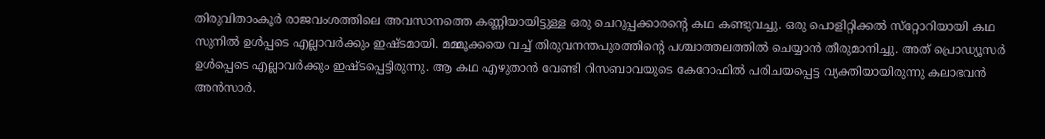തിരുവിതാംകൂർ രാജവംശത്തിലെ അവസാനത്തെ കണ്ണിയായിട്ടുള്ള ഒരു ചെറുപ്പക്കാരന്റെ കഥ കണ്ടുവച്ചു. ഒരു പൊളിറ്റിക്കൽ സ്‌റ്റോറിയായി കഥ സുനിൽ ഉൾപ്പടെ എല്ലാവർക്കും ഇഷ്‌ടമായി. മമ്മൂക്കയെ വച്ച് തിരുവനന്തപുരത്തിന്റെ പശ്ചാത്തലത്തിൽ ചെയ്യാൻ തീരുമാനിച്ചു. അത് പ്രൊഡ്യൂസർ ഉൾപ്പെടെ എല്ലാവർക്കും ഇഷ്‌ടപ്പെട്ടിരുന്നു. ആ കഥ എഴുതാൻ വേണ്ടി റിസബാവയുടെ കേറോഫിൽ പരിചയപ്പെട്ട വ്യക്തിയായിരുന്നു കലാഭവൻ അൻസാർ.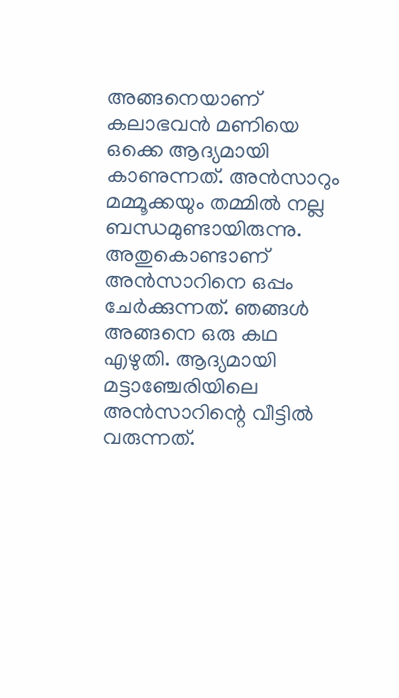അങ്ങനെയാണ് കലാഭവൻ മണിയെ ഒക്കെ ആദ്യമായി കാണുന്നത്. അൻസാറും മമ്മൂക്കയും തമ്മിൽ നല്ല ബന്ധമുണ്ടായിരുന്നു. അതുകൊണ്ടാണ് അൻസാറിനെ ഒപ്പം ചേർക്കുന്നത്. ഞങ്ങൾ അങ്ങനെ ഒരു കഥ എഴുതി. ആദ്യമായി മട്ടാഞ്ചേരിയിലെ അൻസാറിന്റെ വീട്ടിൽ വരുന്നത്.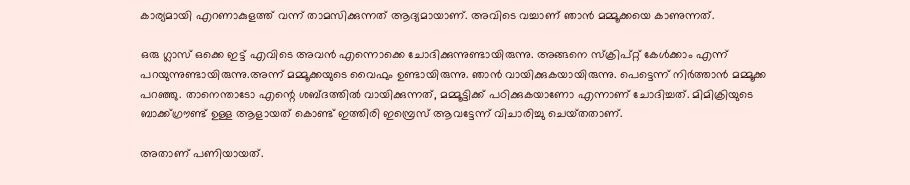കാര്യമായി എറണാകുളത്ത് വന്ന് താമസിക്കുന്നത് ആദ്യമായാണ്. അവിടെ വച്ചാണ് ഞാൻ മമ്മൂക്കയെ കാണുന്നത്.

ഒരു ഗ്ലാസ് ഒക്കെ ഇട്ട് എവിടെ അവൻ എന്നൊക്കെ ചോദിക്കുന്നുണ്ടായിരുന്നു. അങ്ങനെ സ്ക്രിപ്റ്റ് കേൾക്കാം എന്ന് പറയുന്നുണ്ടായിരുന്നു.അന്ന് മമ്മൂക്കയുടെ വൈഫും ഉണ്ടായിരുന്നു. ഞാൻ വായിക്കുകയായിരുന്നു. പെട്ടെന്ന് നിർത്താൻ മമ്മൂക്ക പറഞ്ഞു. താനെന്താടോ എന്റെ ശബ്‌ദത്തിൽ വായിക്കുന്നത്, മമ്മൂട്ടിക്ക് പഠിക്കുകയാണോ എന്നാണ് ചോദിച്ചത്. മിമിക്രിയുടെ ബാക്ക്ഗ്രൗണ്ട് ഉള്ള ആളായത് കൊണ്ട് ഇത്തിരി ഇമ്പ്രെസ് ആവട്ടേന്ന് വിചാരിച്ചു ചെയ്‌തതാണ്‌.

അതാണ് പണിയായത്.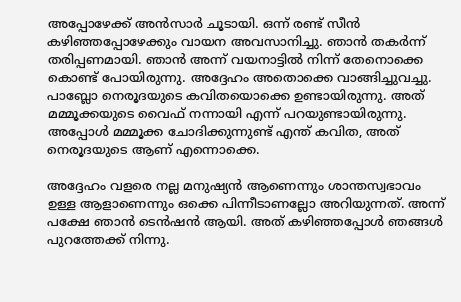അപ്പോഴേക്ക് അൻസാർ ചൂടായി. ഒന്ന് രണ്ട് സീൻ കഴിഞ്ഞപ്പോഴേക്കും വായന അവസാനിച്ചു. ഞാൻ തകർന്ന് തരിപ്പണമായി. ഞാൻ അന്ന് വയനാട്ടിൽ നിന്ന് തേനൊക്കെ കൊണ്ട് പോയിരുന്നു. അദ്ദേഹം അതൊക്കെ വാങ്ങിച്ചുവച്ചു. പാബ്ലോ നെരൂദയുടെ കവിതയൊക്കെ ഉണ്ടായിരുന്നു. അത് മമ്മൂക്കയുടെ വൈഫ് നന്നായി എന്ന് പറയുണ്ടായിരുന്നു. അപ്പോൾ മമ്മൂക്ക ചോദിക്കുന്നുണ്ട് എന്ത് കവിത, അത് നെരൂദയുടെ ആണ് എന്നൊക്കെ.

അദ്ദേഹം വളരെ നല്ല മനുഷ്യൻ ആണെന്നും ശാന്തസ്വഭാവം ഉള്ള ആളാണെന്നും ഒക്കെ പിന്നീടാണല്ലോ അറിയുന്നത്. അന്ന് പക്ഷേ ഞാൻ ടെൻഷൻ ആയി. അത് കഴിഞ്ഞപ്പോൾ ഞങ്ങൾ പുറത്തേക്ക് നിന്നു.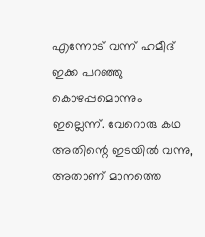എന്നോട് വന്ന് ഹമീദ് ഇക്ക പറഞ്ഞു കൊഴപ്പമൊന്നും ഇല്ലെന്ന്. വേറൊരു കഥ അതിന്റെ ഇടയിൽ വന്നു, അതാണ് മാനത്തെ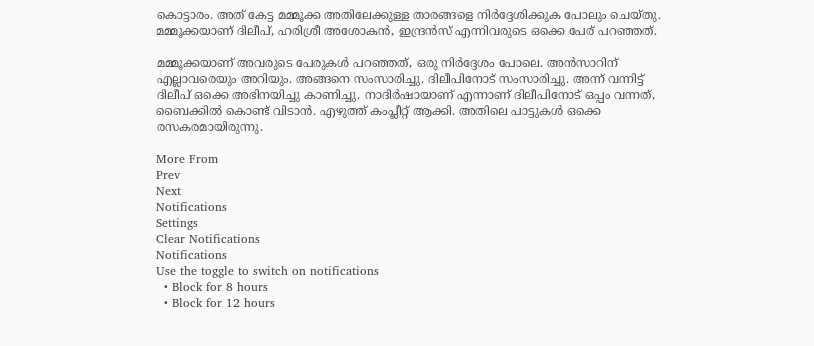കൊട്ടാരം. അത് കേട്ട മമ്മൂക്ക അതിലേക്കുള്ള താരങ്ങളെ നിർദ്ദേശിക്കുക പോലും ചെയ്‌തു. മമ്മൂക്കയാണ് ദിലീപ്, ഹരിശ്രീ അശോകൻ, ഇന്ദ്രൻസ് എന്നിവരുടെ ഒക്കെ പേര് പറഞ്ഞത്.

മമ്മൂക്കയാണ് അവരുടെ പേരുകൾ പറഞ്ഞത്, ഒരു നിർദ്ദേശം പോലെ. അൻസാറിന് എല്ലാവരെയും അറിയും. അങ്ങനെ സംസാരിച്ചു. ദിലീപിനോട് സംസാരിച്ചു. അന്ന് വന്നിട്ട് ദിലീപ് ഒക്കെ അഭിനയിച്ചു കാണിച്ചു. നാദിർഷായാണ് എന്നാണ് ദിലീപിനോട് ഒപ്പം വന്നത്, ബൈക്കിൽ കൊണ്ട് വിടാൻ. എഴുത്ത് കംപ്ലീറ്റ് ആക്കി. അതിലെ പാട്ടുകൾ ഒക്കെ രസകരമായിരുന്നു.

More From
Prev
Next
Notifications
Settings
Clear Notifications
Notifications
Use the toggle to switch on notifications
  • Block for 8 hours
  • Block for 12 hours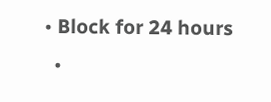• Block for 24 hours
  •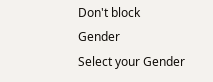Don't block
Gender
Select your Gender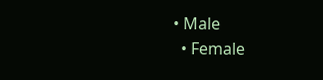• Male
  • Female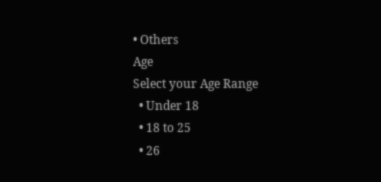• Others
Age
Select your Age Range
  • Under 18
  • 18 to 25
  • 26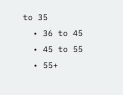to 35
  • 36 to 45
  • 45 to 55
  • 55+